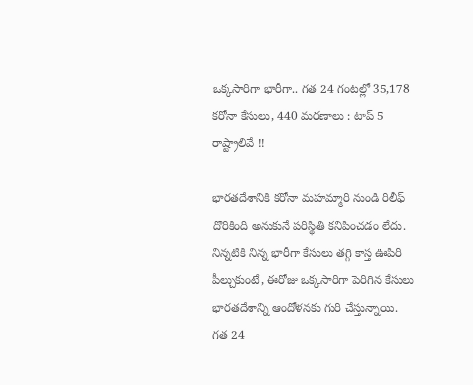ఒక్కసారిగా భారీగా.. గత 24 గంటల్లో 35,178 కరోనా కేసులు, 440 మరణాలు : టాప్ 5 రాష్ట్రాలివే !!

భారతదేశానికి కరోనా మహమ్మారి నుండి రిలీఫ్ దొరికింది అనుకునే పరిస్థితి కనిపించడం లేదు. నిన్నటికి నిన్న భారీగా కేసులు తగ్గి కాస్త ఊపిరి పీల్చుకుంటే, ఈరోజు ఒక్కసారిగా పెరిగిన కేసులు భారతదేశాన్ని ఆందోళనకు గురి చేస్తున్నాయి. గత 24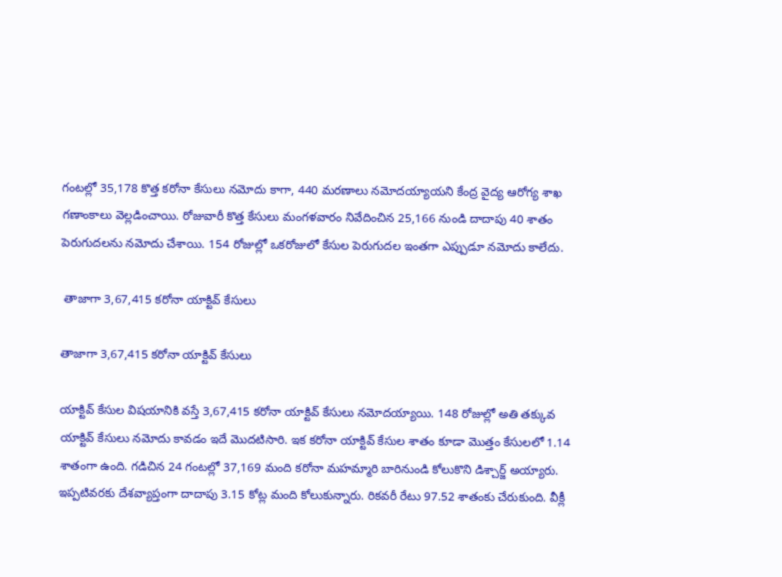గంటల్లో 35,178 కొత్త కరోనా కేసులు నమోదు కాగా, 440 మరణాలు నమోదయ్యాయని కేంద్ర వైద్య ఆరోగ్య శాఖ గణాంకాలు వెల్లడించాయి. రోజువారీ కొత్త కేసులు మంగళవారం నివేదించిన 25,166 నుండి దాదాపు 40 శాతం పెరుగుదలను నమోదు చేశాయి. 154 రోజుల్లో ఒకరోజులో కేసుల పెరుగుదల ఇంతగా ఎప్పుడూ నమోదు కాలేదు.

 తాజాగా 3,67,415 కరోనా యాక్టివ్ కేసులు

తాజాగా 3,67,415 కరోనా యాక్టివ్ కేసులు

యాక్టివ్ కేసుల విషయానికి వస్తే 3,67,415 కరోనా యాక్టివ్ కేసులు నమోదయ్యాయి. 148 రోజుల్లో అతి తక్కువ యాక్టివ్ కేసులు నమోదు కావడం ఇదే మొదటిసారి. ఇక కరోనా యాక్టివ్ కేసుల శాతం కూడా మొత్తం కేసులలో 1.14 శాతంగా ఉంది. గడిచిన 24 గంటల్లో 37,169 మంది కరోనా మహమ్మారి బారినుండి కోలుకొని డిశ్చార్జ్ అయ్యారు. ఇప్పటివరకు దేశవ్యాప్తంగా దాదాపు 3.15 కోట్ల మంది కోలుకున్నారు. రికవరీ రేటు 97.52 శాతంకు చేరుకుంది. వీక్లీ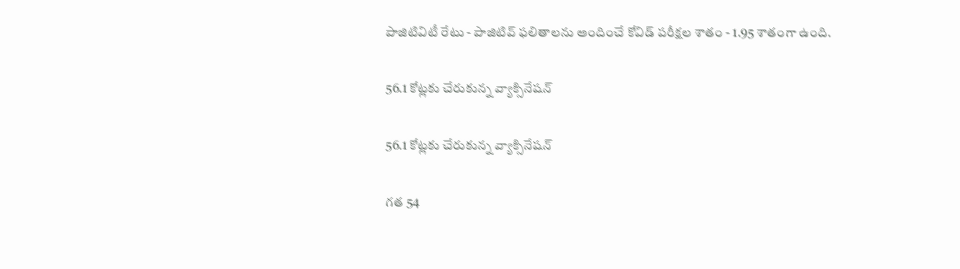పాజిటివిటీ రేటు - పాజిటివ్ ఫలితాలను అందించే కోవిడ్ పరీక్షల శాతం - 1.95 శాతంగా ఉంది.

56.1 కోట్లకు చేరుకున్న వ్యాక్సినేషన్

56.1 కోట్లకు చేరుకున్న వ్యాక్సినేషన్

గత 54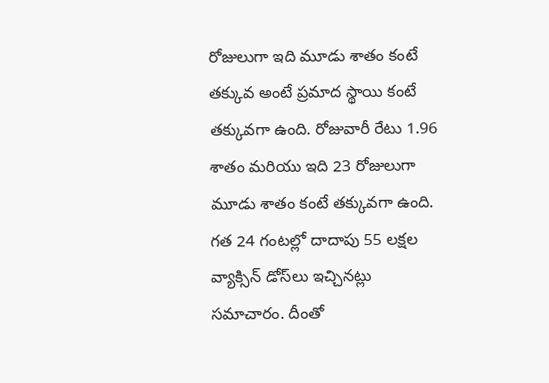రోజులుగా ఇది మూడు శాతం కంటే తక్కువ అంటే ప్రమాద స్థాయి కంటే తక్కువగా ఉంది. రోజువారీ రేటు 1.96 శాతం మరియు ఇది 23 రోజులుగా మూడు శాతం కంటే తక్కువగా ఉంది. గత 24 గంటల్లో దాదాపు 55 లక్షల వ్యాక్సిన్ డోస్‌లు ఇచ్చినట్లు సమాచారం. దీంతో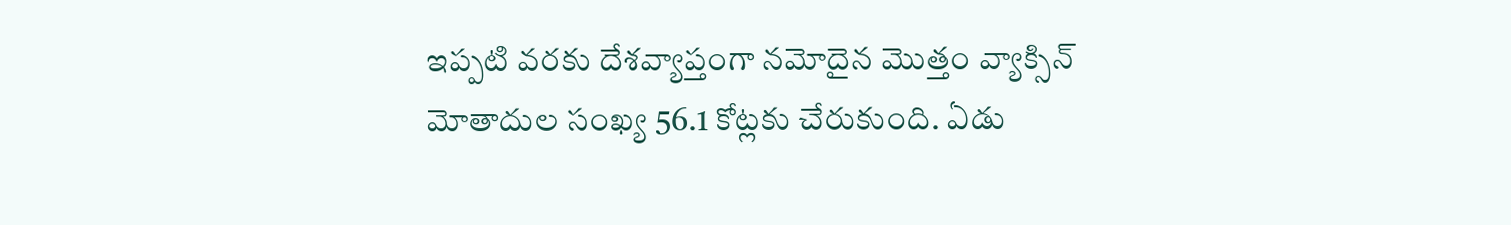ఇప్పటి వరకు దేశవ్యాప్తంగా నమోదైన మొత్తం వ్యాక్సిన్ మోతాదుల సంఖ్య 56.1 కోట్లకు చేరుకుంది. ఏడు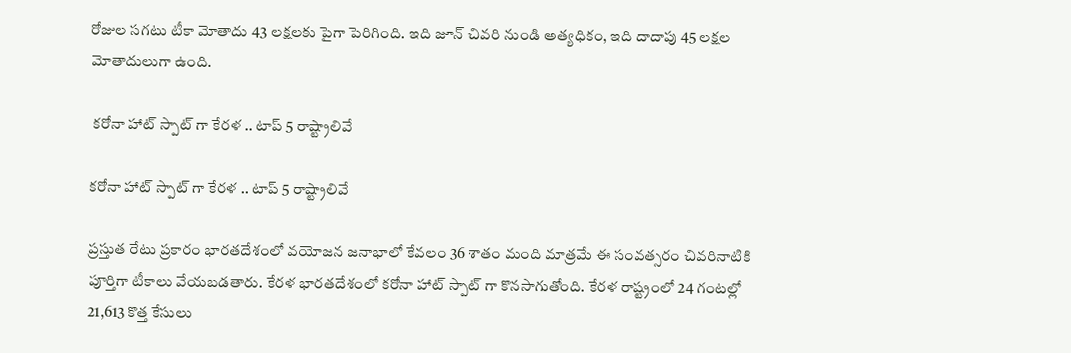రోజుల సగటు టీకా మోతాదు 43 లక్షలకు పైగా పెరిగింది. ఇది జూన్ చివరి నుండి అత్యధికం, ఇది దాదాపు 45 లక్షల మోతాదులుగా ఉంది.

 కరోనా హాట్ స్పాట్ గా కేరళ .. టాప్ 5 రాష్ట్రాలివే

కరోనా హాట్ స్పాట్ గా కేరళ .. టాప్ 5 రాష్ట్రాలివే

ప్రస్తుత రేటు ప్రకారం భారతదేశంలో వయోజన జనాభాలో కేవలం 36 శాతం మంది మాత్రమే ఈ సంవత్సరం చివరినాటికి పూర్తిగా టీకాలు వేయబడతారు. కేరళ భారతదేశంలో కరోనా హాట్ స్పాట్ గా కొనసాగుతోంది. కేరళ రాష్ట్రంలో 24 గంటల్లో 21,613 కొత్త కేసులు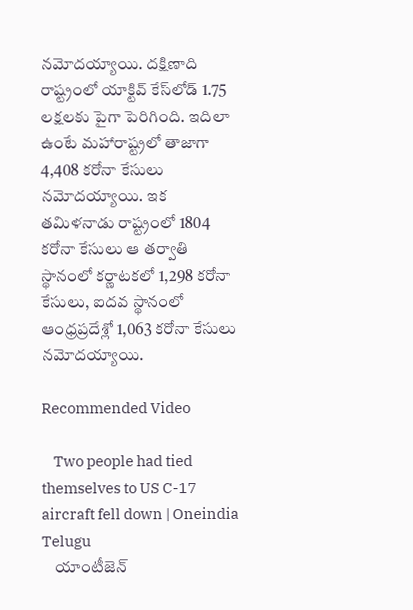నమోదయ్యాయి. దక్షిణాది రాష్ట్రంలో యాక్టివ్ కేస్‌లోడ్ 1.75 లక్షలకు పైగా పెరిగింది. ఇదిలా ఉంటే మహారాష్ట్రలో తాజాగా 4,408 కరోనా కేసులు నమోదయ్యాయి. ఇక తమిళనాడు రాష్ట్రంలో 1804 కరోనా కేసులు ఆ తర్వాతి స్థానంలో కర్ణాటకలో 1,298 కరోనా కేసులు, ఐదవ స్థానంలో ఆంధ్రప్రదేశ్లో 1,063 కరోనా కేసులు నమోదయ్యాయి.

Recommended Video

    Two people had tied themselves to US C-17 aircraft fell down | Oneindia Telugu
    యాంటీజెన్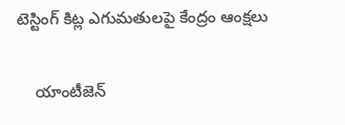టెస్టింగ్ కిట్ల ఎగుమతులపై కేంద్రం ఆంక్షలు

    యాంటీజెన్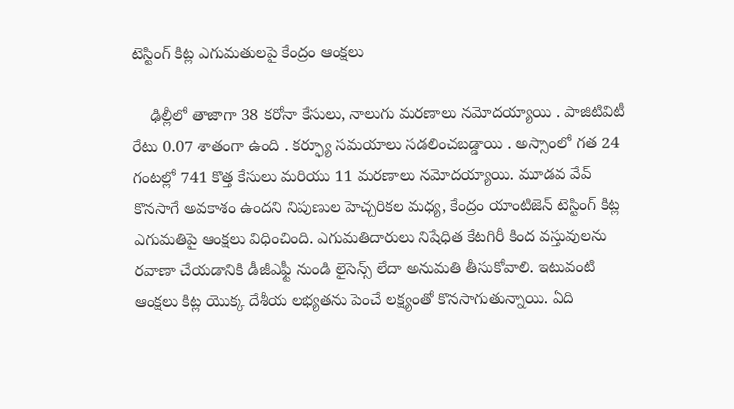టెస్టింగ్ కిట్ల ఎగుమతులపై కేంద్రం ఆంక్షలు

    ఢిల్లీలో తాజాగా 38 కరోనా కేసులు, నాలుగు మరణాలు నమోదయ్యాయి . పాజిటివిటీ రేటు 0.07 శాతంగా ఉంది . కర్ఫ్యూ సమయాలు సడలించబడ్డాయి . అస్సాంలో గత 24 గంటల్లో 741 కొత్త కేసులు మరియు 11 మరణాలు నమోదయ్యాయి. మూడవ వేవ్ కొనసాగే అవకాశం ఉందని నిపుణుల హెచ్చరికల మధ్య, కేంద్రం యాంటిజెన్ టెస్టింగ్ కిట్ల ఎగుమతిపై ఆంక్షలు విధించింది. ఎగుమతిదారులు నిషేధిత కేటగిరీ కింద వస్తువులను రవాణా చేయడానికి డీజీఎఫ్టీ నుండి లైసెన్స్ లేదా అనుమతి తీసుకోవాలి. ఇటువంటి ఆంక్షలు కిట్ల యొక్క దేశీయ లభ్యతను పెంచే లక్ష్యంతో కొనసాగుతున్నాయి. ఏది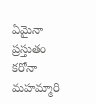ఏమైనా ప్రస్తుతం కరోనా మహమ్మారి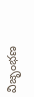విజృంభణ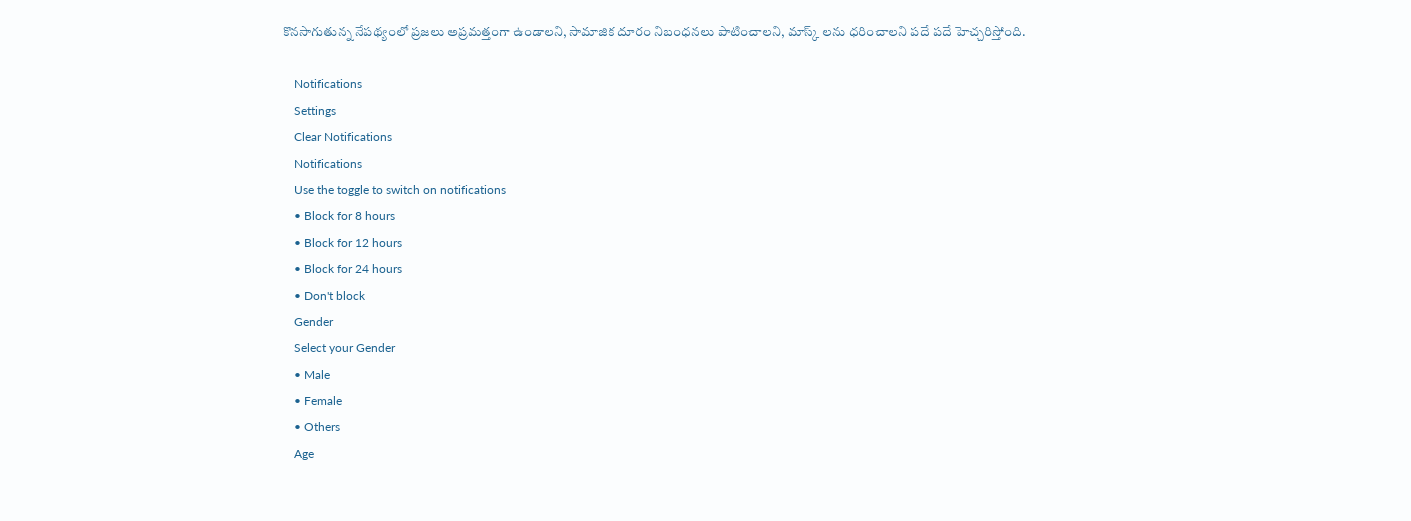కొనసాగుతున్న నేపథ్యంలో ప్రజలు అప్రమత్తంగా ఉండాలని, సామాజిక దూరం నిబంధనలు పాటించాలని, మాస్క్ లను ధరించాలని పదే పదే హెచ్చరిస్తోంది.

    Notifications
    Settings
    Clear Notifications
    Notifications
    Use the toggle to switch on notifications
    • Block for 8 hours
    • Block for 12 hours
    • Block for 24 hours
    • Don't block
    Gender
    Select your Gender
    • Male
    • Female
    • Others
    Age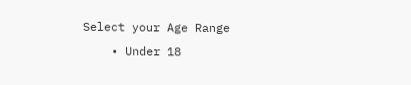Select your Age Range
    • Under 18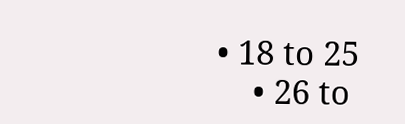• 18 to 25
    • 26 to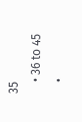35
    • 36 to 45
    •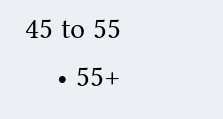45 to 55
    • 55+